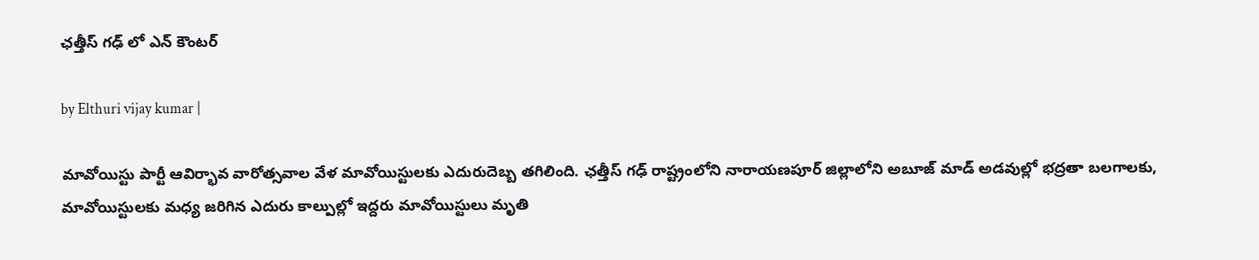ఛత్తీస్ గఢ్ లో ఎన్ కౌంటర్

by Elthuri vijay kumar |

మావోయిస్టు పార్టీ ఆవిర్భావ వారోత్సవాల వేళ మావోయిస్టులకు ఎదురుదెబ్బ తగిలింది. ఛత్తీస్ గఢ్ రాష్ట్రంలోని నారాయణపూర్ జిల్లాలోని అబూజ్ మాడ్ అడవుల్లో భద్రతా బలగాలకు, మావోయిస్టులకు మధ్య జరిగిన ఎదురు కాల్పుల్లో ఇద్దరు మావోయిస్టులు మృతి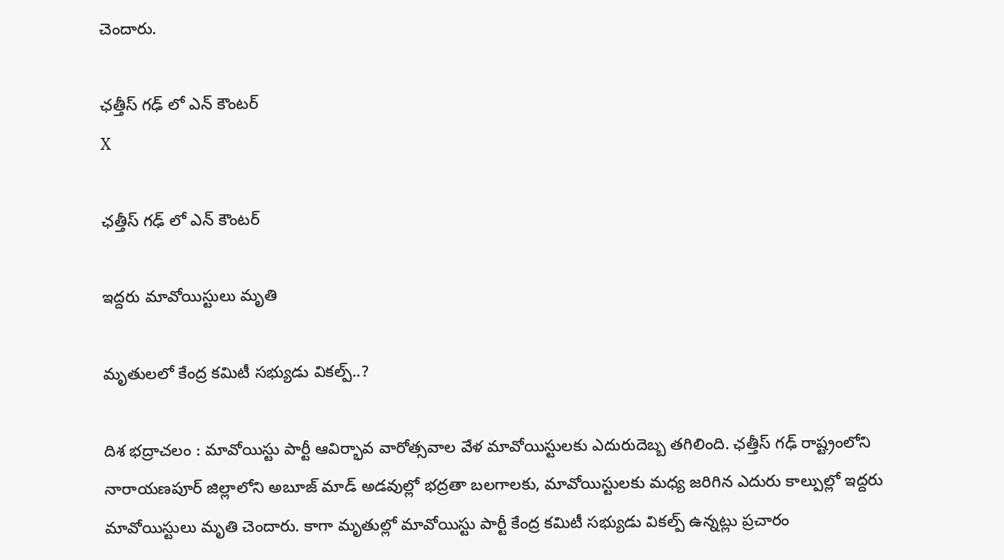చెందారు.

ఛత్తీస్ గఢ్ లో ఎన్ కౌంటర్
X

ఛత్తీస్ గఢ్ లో ఎన్ కౌంటర్

ఇద్దరు మావోయిస్టులు మృతి

మృతులలో కేంద్ర కమిటీ సభ్యుడు వికల్ప్..?

దిశ భద్రాచలం : మావోయిస్టు పార్టీ ఆవిర్భావ వారోత్సవాల వేళ మావోయిస్టులకు ఎదురుదెబ్బ తగిలింది. ఛత్తీస్ గఢ్ రాష్ట్రంలోని నారాయణపూర్ జిల్లాలోని అబూజ్ మాడ్ అడవుల్లో భద్రతా బలగాలకు, మావోయిస్టులకు మధ్య జరిగిన ఎదురు కాల్పుల్లో ఇద్దరు మావోయిస్టులు మృతి చెందారు. కాగా మృతుల్లో మావోయిస్టు పార్టీ కేంద్ర కమిటీ సభ్యుడు వికల్ప్ ఉన్నట్లు ప్రచారం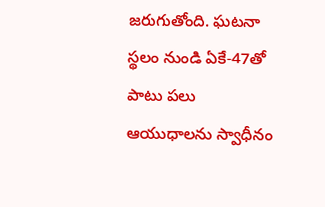జరుగుతోంది. ఘటనా స్థలం నుండి ఏకే-47తో పాటు పలు ఆయుధాలను స్వాధీనం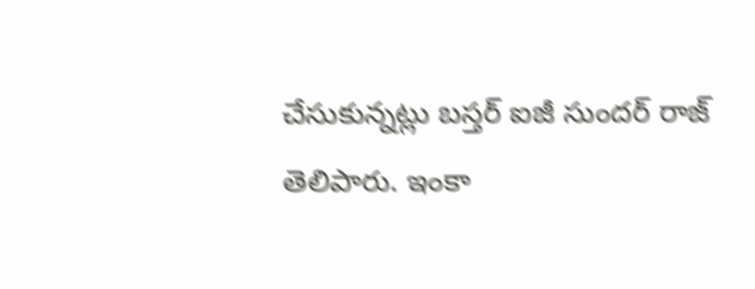చేసుకున్నట్లు బస్తర్ ఐజీ సుందర్ రాజ్ తెలిపారు. ఇంకా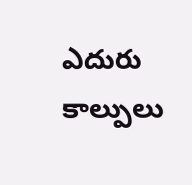ఎదురు కాల్పులు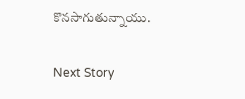కొనసాగుతున్నాయు.

Next Story